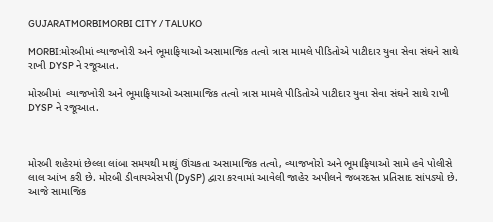GUJARATMORBIMORBI CITY / TALUKO

MORBI:મોરબીમાં વ્યાજખોરી અને ભૂમાફિયાઓ અસામાજિક તત્વો ત્રાસ મામલે પીડિતોએ પાટીદાર યુવા સેવા સંઘને સાથે રાખી DYSP ને રજૂઆત.

મોરબીમાં  વ્યાજખોરી અને ભૂમાફિયાઓ અસામાજિક તત્વો ત્રાસ મામલે પીડિતોએ પાટીદાર યુવા સેવા સંઘને સાથે રાખી DYSP ને રજૂઆત.



મોરબી શહેરમાં છેલ્લા લાંબા સમયથી માથું ઊંચકતા અસામાજિક તત્વો, વ્યાજખોરો અને ભૂમાફિયાઓ સામે હવે પોલીસે લાલ આંખ કરી છે. મોરબી ડીવાયએસપી (DySP) દ્વારા કરવામાં આવેલી જાહેર અપીલને જબરદસ્ત પ્રતિસાદ સાંપડ્યો છે. આજે સામાજિક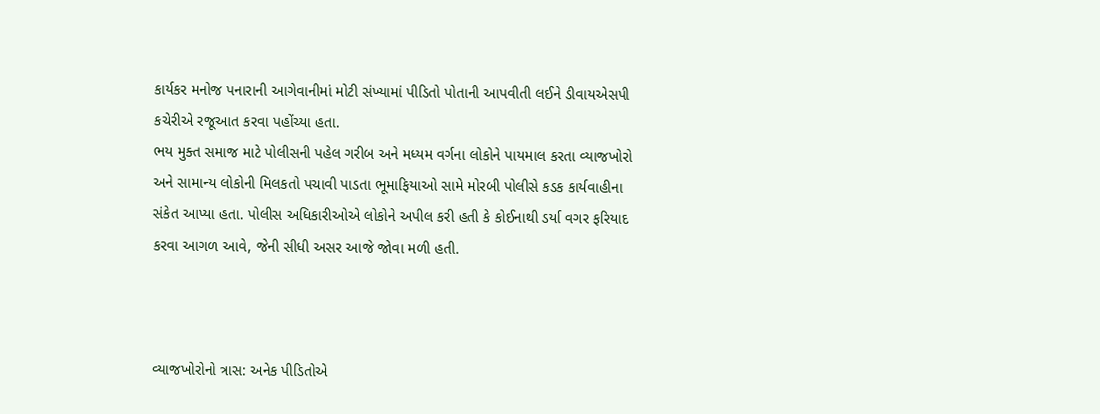કાર્યકર મનોજ પનારાની આગેવાનીમાં મોટી સંખ્યામાં પીડિતો પોતાની આપવીતી લઈને ડીવાયએસપી કચેરીએ રજૂઆત કરવા પહોંચ્યા હતા.
ભય મુક્ત સમાજ માટે પોલીસની પહેલ ગરીબ અને મધ્યમ વર્ગના લોકોને પાયમાલ કરતા વ્યાજખોરો અને સામાન્ય લોકોની મિલકતો પચાવી પાડતા ભૂમાફિયાઓ સામે મોરબી પોલીસે કડક કાર્યવાહીના સંકેત આપ્યા હતા. પોલીસ અધિકારીઓએ લોકોને અપીલ કરી હતી કે કોઈનાથી ડર્યા વગર ફરિયાદ કરવા આગળ આવે, જેની સીધી અસર આજે જોવા મળી હતી.



વ્યાજખોરોનો ત્રાસ: અનેક પીડિતોએ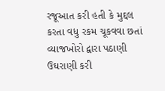રજૂઆત કરી હતી કે મુદ્દલ કરતા વધુ રકમ ચૂકવવા છતાં વ્યાજખોરો દ્વારા પઠાણી ઉઘરાણી કરી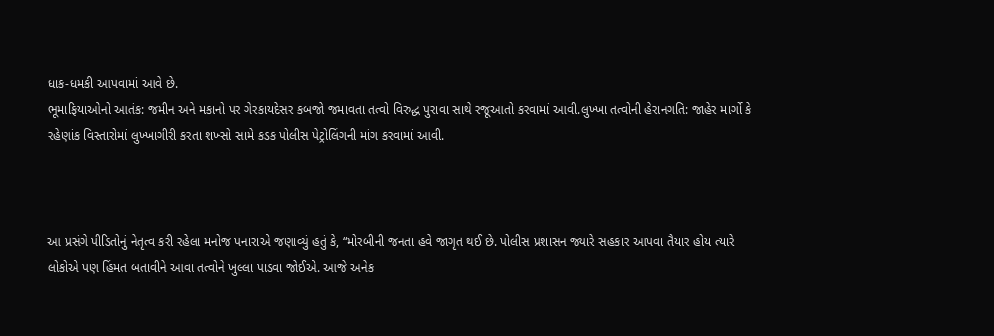ધાક-ધમકી આપવામાં આવે છે.
ભૂમાફિયાઓનો આતંક: જમીન અને મકાનો પર ગેરકાયદેસર કબજો જમાવતા તત્વો વિરુદ્ધ પુરાવા સાથે રજૂઆતો કરવામાં આવી.લુખ્ખા તત્વોની હેરાનગતિ: જાહેર માર્ગો કે રહેણાંક વિસ્તારોમાં લુખ્ખાગીરી કરતા શખ્સો સામે કડક પોલીસ પેટ્રોલિંગની માંગ કરવામાં આવી.



આ પ્રસંગે પીડિતોનું નેતૃત્વ કરી રહેલા મનોજ પનારાએ જણાવ્યું હતું કે, “મોરબીની જનતા હવે જાગૃત થઈ છે. પોલીસ પ્રશાસન જ્યારે સહકાર આપવા તૈયાર હોય ત્યારે લોકોએ પણ હિંમત બતાવીને આવા તત્વોને ખુલ્લા પાડવા જોઈએ. આજે અનેક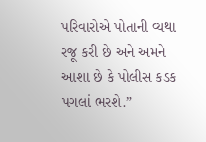પરિવારોએ પોતાની વ્યથા રજૂ કરી છે અને અમને આશા છે કે પોલીસ કડક પગલાં ભરશે.”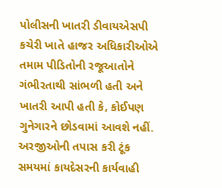પોલીસની ખાતરી ડીવાયએસપી કચેરી ખાતે હાજર અધિકારીઓએ તમામ પીડિતોની રજૂઆતોને ગંભીરતાથી સાંભળી હતી અને ખાતરી આપી હતી કે, કોઈપણ ગુનેગારને છોડવામાં આવશે નહીં. અરજીઓની તપાસ કરી ટૂંક સમયમાં કાયદેસરની કાર્યવાહી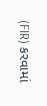(FIR) કરવામાં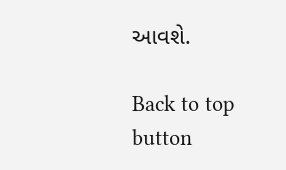આવશે.

Back to top button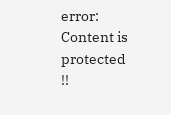error: Content is protected !!